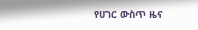የሀገር ውስጥ ዜና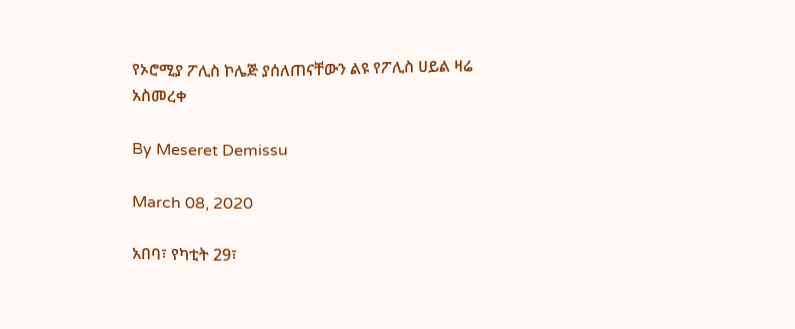የኦሮሚያ ፖሊስ ኮሌጅ ያሰለጠናቸውን ልዩ የፖሊስ ሀይል ዛሬ አስመረቀ

By Meseret Demissu

March 08, 2020

አበባ፣ የካቲት 29፣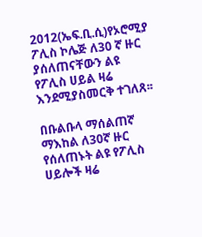2012(ኤፍ.ቢ.ሲ)የኦሮሚያ ፖሊስ ኮሌጅ ለ30 ኛ ዙር ያሰለጠናቸውን ልዩ የፖሊስ ሀይል ዛሬ እንደሚያስመርቅ ተገለጸ፡፡

በቡልቡላ ማሰልጠኛ ማእከል ለ30ኛ ዙር የሰለጠኑት ልዩ የፖሊስ ሀይሎች ዛሬ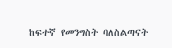ከፍተኛ የመንግስት ባለስልጣናት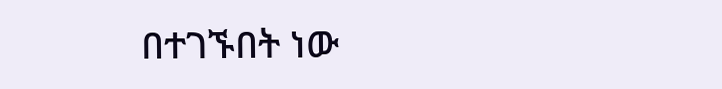በተገኙበት ነው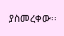ያስመረቀው፡፡